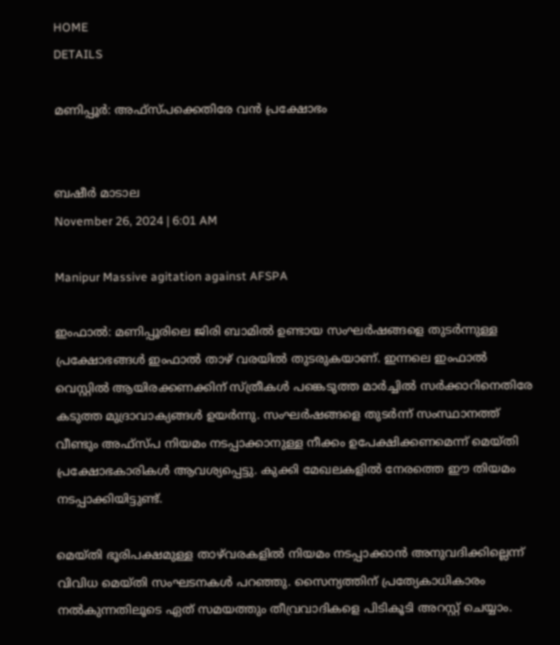HOME
DETAILS

മണിപ്പൂർ: അഫ്സ്പക്കെതിരേ വൻ പ്രക്ഷോഭം


ബഷീർ മാടാല
November 26, 2024 | 6:01 AM

Manipur Massive agitation against AFSPA

ഇംഫാൽ: മണിപ്പൂരിലെ ജിരി ബാമിൽ ഉണ്ടായ സംഘർഷങ്ങളെ തുടർന്നുള്ള പ്രക്ഷോഭങ്ങൾ ഇംഫാൽ താഴ് വരയിൽ തുടരുകയാണ്. ഇന്നലെ ഇംഫാൽ വെസ്റ്റിൽ ആയിരക്കണക്കിന് സ്ത്രീകൾ പങ്കെടുത്ത മാർച്ചിൽ സർക്കാറിനെതിരേ കടുത്ത മുദ്രാവാക്യങ്ങൾ ഉയർന്നു. സംഘർഷങ്ങളെ തുടർന്ന് സംസ്ഥാനത്ത് വീണ്ടും അഫ്സ്പ നിയമം നടപ്പാക്കാനുള്ള നീക്കം ഉപേക്ഷിക്കണമെന്ന് മെയ്തി പ്രക്ഷോഭകാരികൾ ആവശ്യപ്പെട്ടു. കുക്കി മേഖലകളിൽ നേരത്തെ ഈ തിയമം നടപ്പാക്കിയിട്ടുണ്ട്.

മെയ്തി ഭൂരിപക്ഷമുള്ള താഴ്‌വരകളിൽ നിയമം നടപ്പാക്കാൻ അനുവദിക്കില്ലെന്ന് വിവിധ മെയ്തി സംഘടനകൾ പറഞ്ഞു. സൈന്യത്തിന് പ്രത്യേകാധികാരം നൽകുന്നതിലൂടെ ഏത് സമയത്തും തീവ്രവാദികളെ പിടികൂടി അറസ്റ്റ് ചെയ്യാം.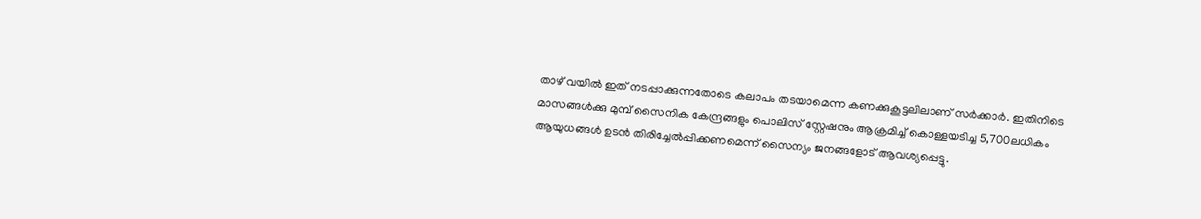താഴ് വയിൽ ഇത് നടപ്പാക്കുന്നതോടെ കലാപം തടയാമെന്ന കണക്കുകൂട്ടലിലാണ് സർക്കാർ. ഇതിനിടെ മാസങ്ങൾക്കു മുമ്പ് സൈനിക കേന്ദ്രങ്ങളും പൊലിസ് സ്റ്റേഷനും ആക്രമിച്ച് കൊള്ളയടിച്ച 5,700ലധികം ആയുധങ്ങൾ ഉടൻ തിരിച്ചേൽപ്പിക്കണമെന്ന് സൈന്യം ജനങ്ങളോട് ആവശ്യപ്പെട്ടു.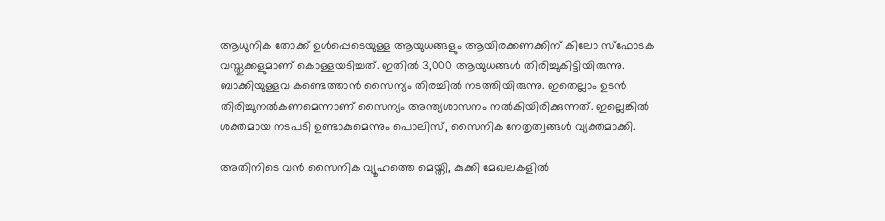ആധുനിക തോക്ക് ഉൾപ്പെടെയുള്ള ആയുധങ്ങളും ആയിരക്കണക്കിന് കിലോ സ്ഫോടക വസ്തുക്കളുമാണ് കൊള്ളയടിച്ചത്. ഇതിൽ 3,000 ആയുധങ്ങൾ തിരിച്ചുകിട്ടിയിരുന്നു. ബാക്കിയുള്ളവ കണ്ടെത്താൻ സൈന്യം തിരച്ചിൽ നടത്തിയിരുന്നു. ഇതെല്ലാം ഉടൻ തിരിച്ചുനൽകണമെന്നാണ് സൈന്യം അന്ത്യശാസനം നൽകിയിരിക്കുന്നത്. ഇല്ലെങ്കിൽ ശക്തമായ നടപടി ഉണ്ടാകുമെന്നും പൊലിസ്, സൈനിക നേതൃത്വങ്ങൾ വ്യക്തമാക്കി.

അതിനിടെ വൻ സൈനിക വ്യൂഹത്തെ മെയ്തി, കുക്കി മേഖലകളിൽ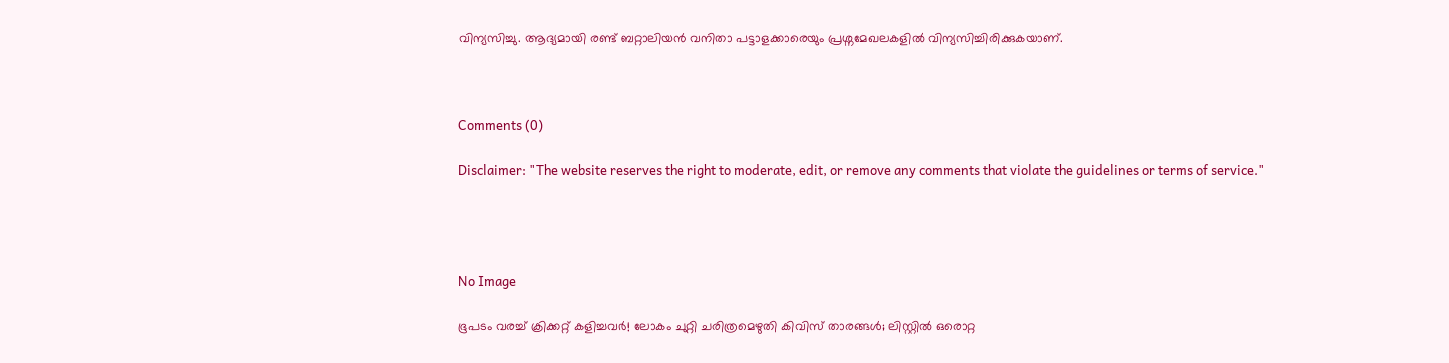വിന്യസിച്ചു. ആദ്യമായി രണ്ട് ബറ്റാലിയൻ വനിതാ പട്ടാളക്കാരെയും പ്രശ്നമേഖലകളിൽ വിന്യസിച്ചിരിക്കുകയാണ്.



Comments (0)

Disclaimer: "The website reserves the right to moderate, edit, or remove any comments that violate the guidelines or terms of service."




No Image

ഭൂപടം വരച്ച് ക്രിക്കറ്റ് കളിച്ചവർ! ലോകം ചുറ്റി ചരിത്രമെഴുതി കിവിസ് താരങ്ങൾ; ലിസ്റ്റിൽ ഒരൊറ്റ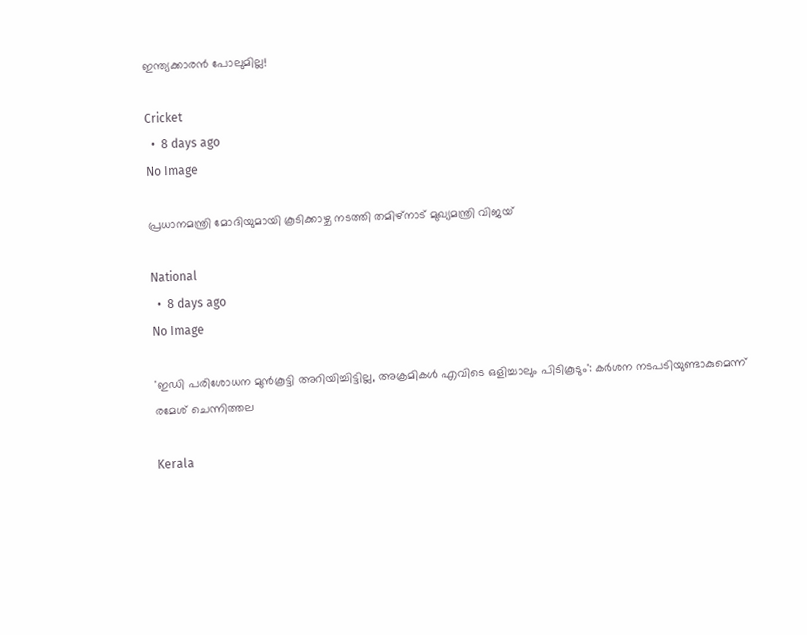ഇന്ത്യക്കാരൻ പോലുമില്ല!

Cricket
  •  8 days ago
No Image

പ്രധാനമന്ത്രി മോദിയുമായി കൂടിക്കാഴ്ച നടത്തി തമിഴ്‌നാട് മുഖ്യമന്ത്രി വിജയ്

National
  •  8 days ago
No Image

'ഇഡി പരിശോധന മുൻകൂട്ടി അറിയിച്ചിട്ടില്ല, അക്രമികൾ എവിടെ ഒളിച്ചാലും പിടികൂടും': കർശന നടപടിയുണ്ടാകുമെന്ന് രമേശ് ചെന്നിത്തല

Kerala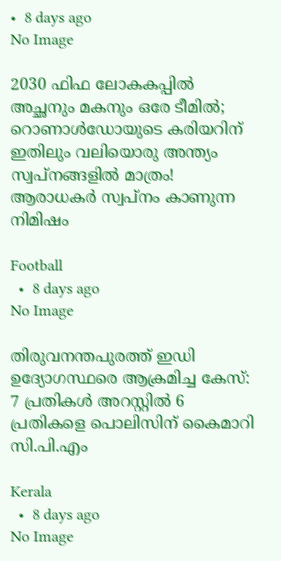•  8 days ago
No Image

2030 ഫിഫ ലോകകപ്പിൽ അച്ഛനും മകനും ഒരേ ടീമിൽ; റൊണാൾഡോയുടെ കരിയറിന് ഇതിലും വലിയൊരു അന്ത്യം സ്വപ്നങ്ങളിൽ മാത്രം! ആരാധകർ സ്വപ്നം കാണുന്ന നിമിഷം

Football
  •  8 days ago
No Image

തിരുവനന്തപുരത്ത് ഇഡി ഉദ്യോഗസ്ഥരെ ആക്രമിച്ച കേസ്: 7 പ്രതികള്‍ അറസ്റ്റില്‍ 6 പ്രതികളെ പൊലിസിന് കൈമാറി സി.പി.എം

Kerala
  •  8 days ago
No Image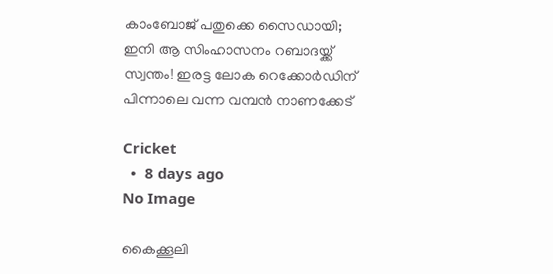കാംബോജ് പതുക്കെ സൈഡായി; ഇനി ആ സിംഹാസനം റബാദയ്ക്ക് സ്വന്തം! ഇരട്ട ലോക റെക്കോർഡിന് പിന്നാലെ വന്ന വമ്പൻ നാണക്കേട്

Cricket
  •  8 days ago
No Image

കൈക്കൂലി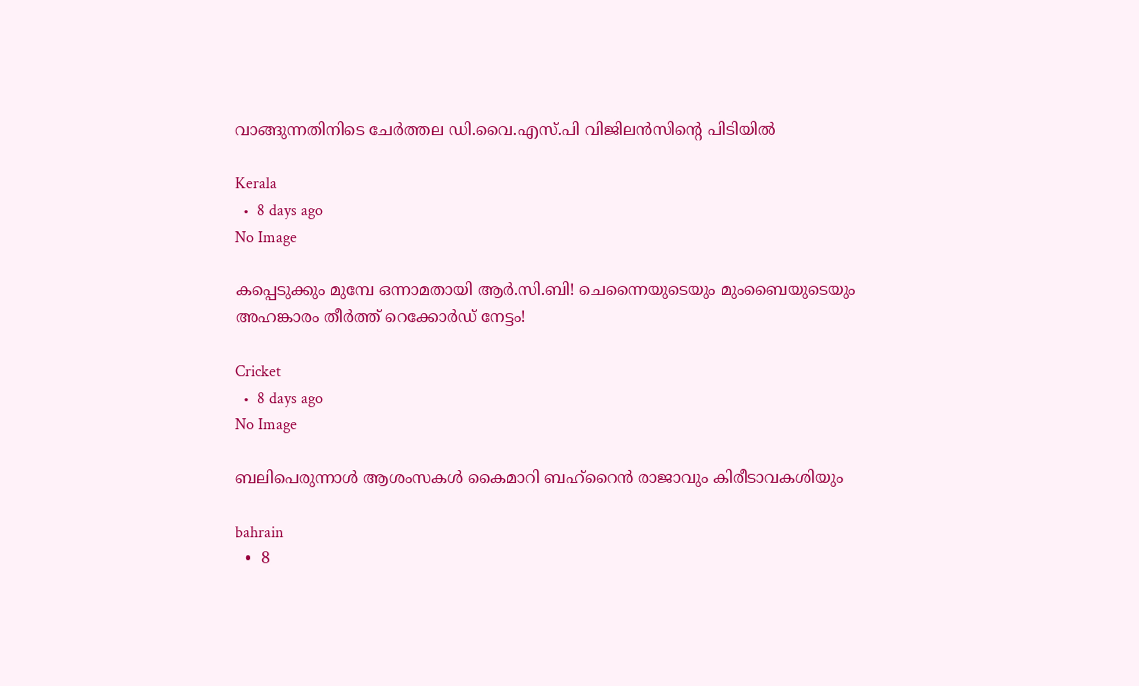വാങ്ങുന്നതിനിടെ ചേര്‍ത്തല ഡി.വൈ.എസ്.പി വിജിലന്‍സിന്റെ പിടിയില്‍

Kerala
  •  8 days ago
No Image

കപ്പെടുക്കും മുമ്പേ ഒന്നാമതായി ആർ.സി.ബി! ചെന്നൈയുടെയും മുംബൈയുടെയും അഹങ്കാരം തീർത്ത് റെക്കോർഡ് നേട്ടം!

Cricket
  •  8 days ago
No Image

ബലിപെരുന്നാള്‍ ആശംസകള്‍ കൈമാറി ബഹ്‌റൈന്‍ രാജാവും കിരീടാവകശിയും

bahrain
  •  8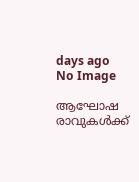days ago
No Image

ആഘോഷ രാവുകള്‍ക്ക്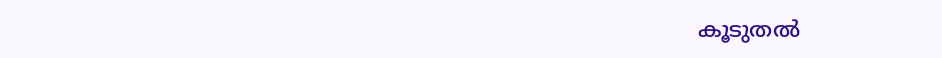കൂടുതല്‍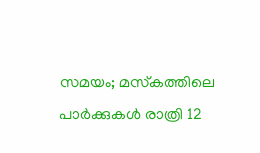സമയം; മസ്‌കത്തിലെ പാര്‍ക്കുകള്‍ രാത്രി 12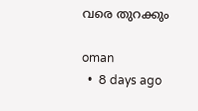വരെ തുറക്കും

oman
  •  8 days ago